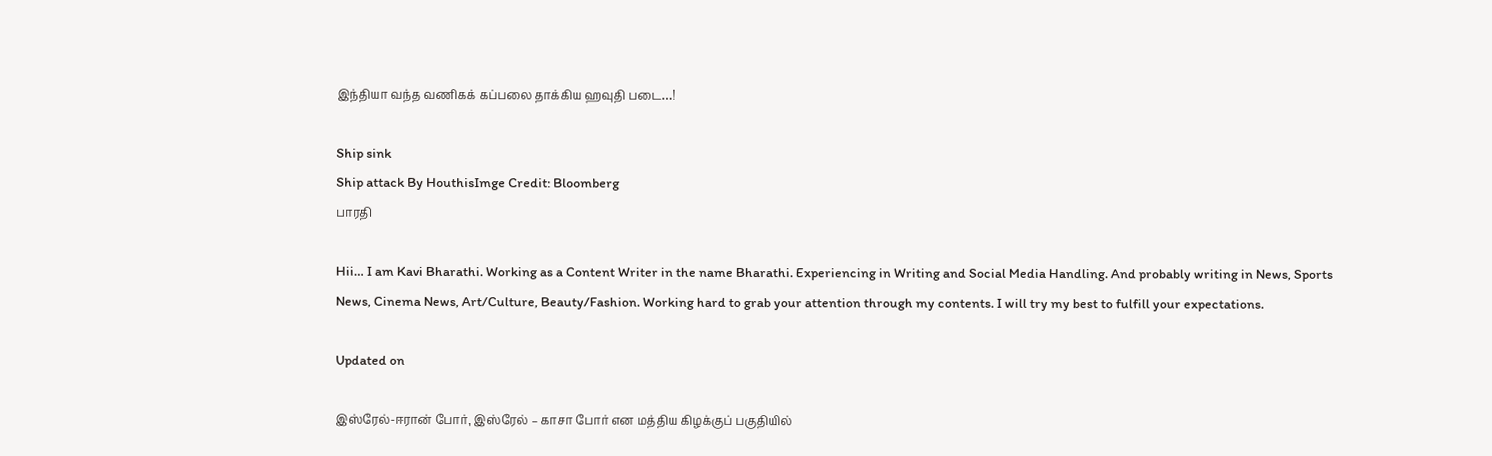இந்தியா வந்த வணிகக் கப்பலை தாக்கிய ஹவுதி படை…!

Ship sink
Ship attack By HouthisImge Credit: Bloomberg
பாரதி

Hii… I am Kavi Bharathi. Working as a Content Writer in the name Bharathi. Experiencing in Writing and Social Media Handling. And probably writing in News, Sports News, Cinema News, Art/Culture, Beauty/Fashion. Working hard to grab your attention through my contents. I will try my best to fulfill your expectations.

Updated on

இஸ்ரேல்-ஈரான் போர், இஸ்ரேல் – காசா போர் என மத்திய கிழக்குப் பகுதியில்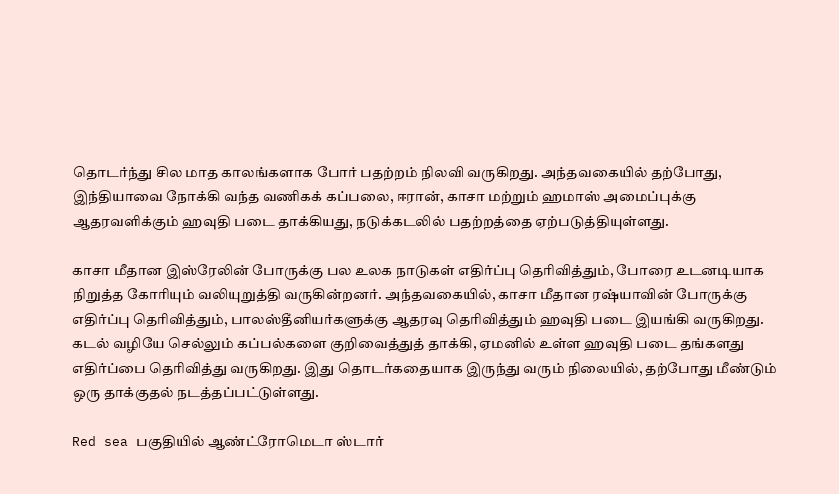தொடர்ந்து சில மாத காலங்களாக போர் பதற்றம் நிலவி வருகிறது. அந்தவகையில் தற்போது, இந்தியாவை நோக்கி வந்த வணிகக் கப்பலை, ஈரான், காசா மற்றும் ஹமாஸ் அமைப்புக்கு ஆதரவளிக்கும் ஹவுதி படை தாக்கியது, நடுக்கடலில் பதற்றத்தை ஏற்படுத்தியுள்ளது.

காசா மீதான இஸ்ரேலின் போருக்கு பல உலக நாடுகள் எதிர்ப்பு தெரிவித்தும், போரை உடனடியாக நிறுத்த கோரியும் வலியுறுத்தி வருகின்றனர். அந்தவகையில், காசா மீதான ரஷ்யாவின் போருக்கு எதிர்ப்பு தெரிவித்தும், பாலஸ்தீனியர்களுக்கு ஆதரவு தெரிவித்தும் ஹவுதி படை இயங்கி வருகிறது. கடல் வழியே செல்லும் கப்பல்களை குறிவைத்துத் தாக்கி, ஏமனில் உள்ள ஹவுதி படை தங்களது எதிர்ப்பை தெரிவித்து வருகிறது. இது தொடர்கதையாக இருந்து வரும் நிலையில், தற்போது மீண்டும் ஒரு தாக்குதல் நடத்தப்பட்டுள்ளது.

Red sea பகுதியில் ஆண்ட்ரோமெடா ஸ்டார்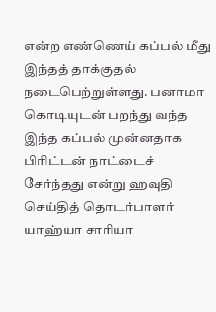என்ற எண்ணெய் கப்பல் மீது இந்தத் தாக்குதல் நடைபெற்றுள்ளது. பனாமா கொடியுடன் பறந்து வந்த இந்த கப்பல் முன்னதாக பிரிட்டன் நாட்டைச் சேர்ந்தது என்று ஹவுதி செய்தித் தொடர்பாளர் யாஹ்யா சாரியா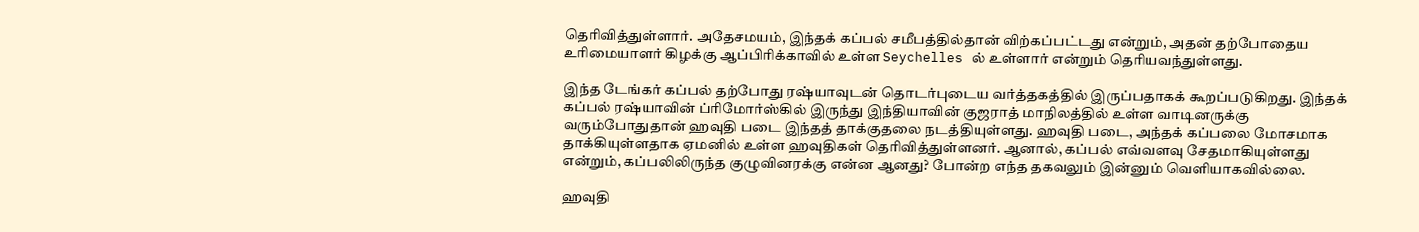தெரிவித்துள்ளார். அதேசமயம், இந்தக் கப்பல் சமீபத்தில்தான் விற்கப்பட்டது என்றும், அதன் தற்போதைய உரிமையாளர் கிழக்கு ஆப்பிரிக்காவில் உள்ள Seychelles ல் உள்ளார் என்றும் தெரியவந்துள்ளது.

இந்த டேங்கர் கப்பல் தற்போது ரஷ்யாவுடன் தொடர்புடைய வர்த்தகத்தில் இருப்பதாகக் கூறப்படுகிறது. இந்தக் கப்பல் ரஷ்யாவின் ப்ரிமோர்ஸ்கில் இருந்து இந்தியாவின் குஜராத் மாநிலத்தில் உள்ள வாடினருக்கு வரும்போதுதான் ஹவுதி படை இந்தத் தாக்குதலை நடத்தியுள்ளது. ஹவுதி படை, அந்தக் கப்பலை மோசமாக தாக்கியுள்ளதாக ஏமனில் உள்ள ஹவுதிகள் தெரிவித்துள்ளனர். ஆனால், கப்பல் எவ்வளவு சேதமாகியுள்ளது என்றும், கப்பலிலிருந்த குழுவினரக்கு என்ன ஆனது? போன்ற எந்த தகவலும் இன்னும் வெளியாகவில்லை.

ஹவுதி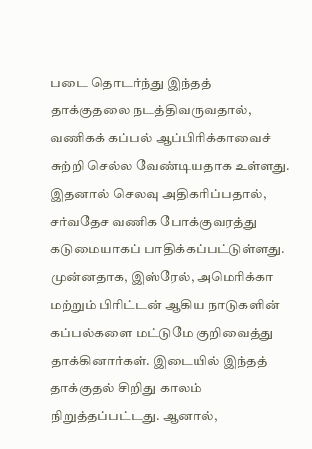படை தொடர்ந்து இந்தத் தாக்குதலை நடத்திவருவதால், வணிகக் கப்பல் ஆப்பிரிக்காவைச் சுற்றி செல்ல வேண்டியதாக உள்ளது. இதனால் செலவு அதிகரிப்பதால், சர்வதேச வணிக போக்குவரத்து கடுமையாகப் பாதிக்கப்பட்டுள்ளது. முன்னதாக, இஸ்ரேல், அமெரிக்கா மற்றும் பிரிட்டன் ஆகிய நாடுகளின் கப்பல்களை மட்டுமே குறிவைத்து  தாக்கினார்கள். இடையில் இந்தத் தாக்குதல் சிறிது காலம் நிறுத்தப்பட்டது. ஆனால்,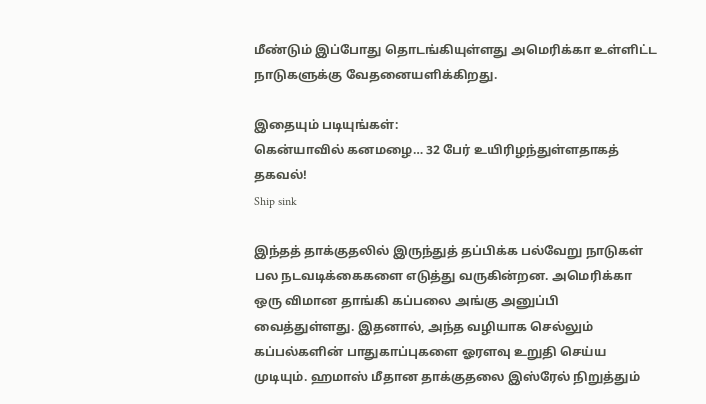மீண்டும் இப்போது தொடங்கியுள்ளது அமெரிக்கா உள்ளிட்ட நாடுகளுக்கு வேதனையளிக்கிறது.

இதையும் படியுங்கள்:
கென்யாவில் கனமழை… 32 பேர் உயிரிழந்துள்ளதாகத் தகவல்!
Ship sink

இந்தத் தாக்குதலில் இருந்துத் தப்பிக்க பல்வேறு நாடுகள் பல நடவடிக்கைகளை எடுத்து வருகின்றன. அமெரிக்கா ஒரு விமான தாங்கி கப்பலை அங்கு அனுப்பி வைத்துள்ளது. இதனால், அந்த வழியாக செல்லும் கப்பல்களின் பாதுகாப்புகளை ஓரளவு உறுதி செய்ய முடியும். ஹமாஸ் மீதான தாக்குதலை இஸ்ரேல் நிறுத்தும்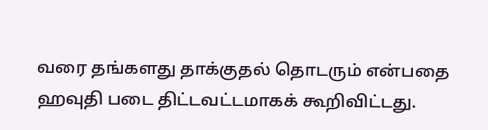வரை தங்களது தாக்குதல் தொடரும் என்பதை ஹவுதி படை திட்டவட்டமாகக் கூறிவிட்டது.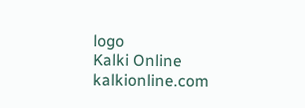logo
Kalki Online
kalkionline.com